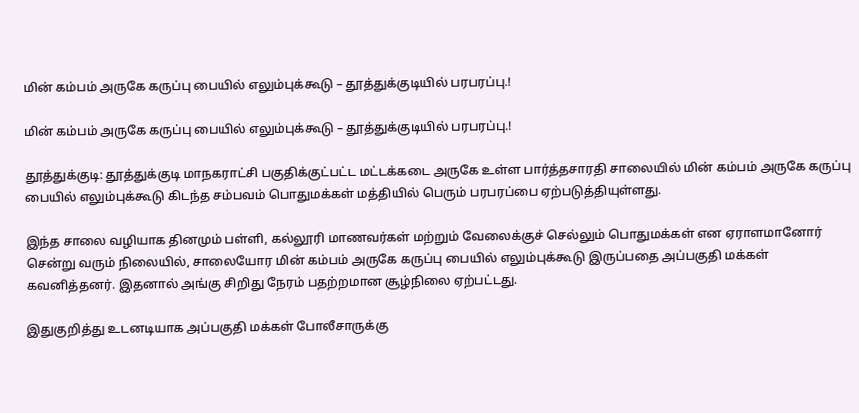மின் கம்பம் அருகே கருப்பு பையில் எலும்புக்கூடு – தூத்துக்குடியில் பரபரப்பு.!

மின் கம்பம் அருகே கருப்பு பையில் எலும்புக்கூடு – தூத்துக்குடியில் பரபரப்பு.!

தூத்துக்குடி: தூத்துக்குடி மாநகராட்சி பகுதிக்குட்பட்ட மட்டக்கடை அருகே உள்ள பார்த்தசாரதி சாலையில் மின் கம்பம் அருகே கருப்பு பையில் எலும்புக்கூடு கிடந்த சம்பவம் பொதுமக்கள் மத்தியில் பெரும் பரபரப்பை ஏற்படுத்தியுள்ளது.

இந்த சாலை வழியாக தினமும் பள்ளி, கல்லூரி மாணவர்கள் மற்றும் வேலைக்குச் செல்லும் பொதுமக்கள் என ஏராளமானோர் சென்று வரும் நிலையில், சாலையோர மின் கம்பம் அருகே கருப்பு பையில் எலும்புக்கூடு இருப்பதை அப்பகுதி மக்கள் கவனித்தனர். இதனால் அங்கு சிறிது நேரம் பதற்றமான சூழ்நிலை ஏற்பட்டது.

இதுகுறித்து உடனடியாக அப்பகுதி மக்கள் போலீசாருக்கு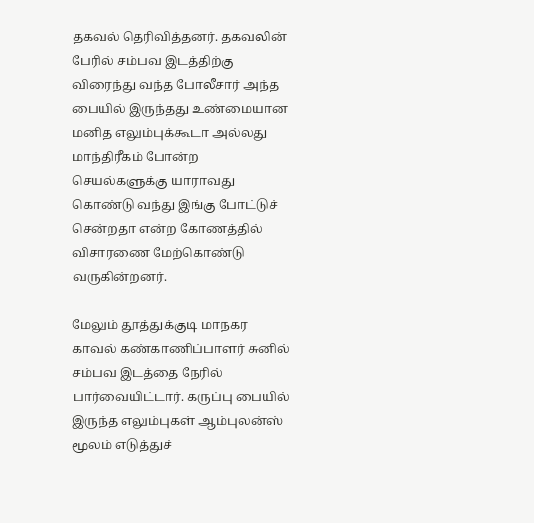தகவல் தெரிவித்தனர். தகவலின் பேரில் சம்பவ இடத்திற்கு விரைந்து வந்த போலீசார் அந்த பையில் இருந்தது உண்மையான மனித எலும்புக்கூடா அல்லது மாந்திரீகம் போன்ற செயல்களுக்கு யாராவது கொண்டு வந்து இங்கு போட்டுச் சென்றதா என்ற கோணத்தில் விசாரணை மேற்கொண்டு வருகின்றனர்.

மேலும் தூத்துக்குடி மாநகர காவல் கண்காணிப்பாளர் சுனில் சம்பவ இடத்தை நேரில் பார்வையிட்டார். கருப்பு பையில் இருந்த எலும்புகள் ஆம்புலன்ஸ் மூலம் எடுத்துச்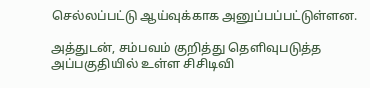செல்லப்பட்டு ஆய்வுக்காக அனுப்பப்பட்டுள்ளன.

அத்துடன், சம்பவம் குறித்து தெளிவுபடுத்த அப்பகுதியில் உள்ள சிசிடிவி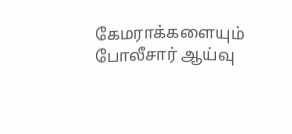கேமராக்களையும் போலீசார் ஆய்வு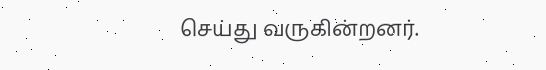செய்து வருகின்றனர்.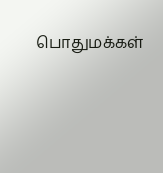பொதுமக்கள்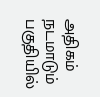அதிகம் நடமாடும் பகுதியில்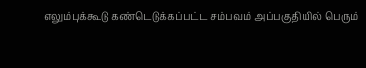எலும்புக்கூடு கண்டெடுக்கப்பட்ட சம்பவம் அப்பகுதியில் பெரும்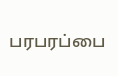பரபரப்பை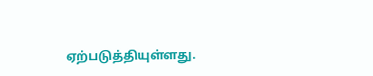ஏற்படுத்தியுள்ளது.